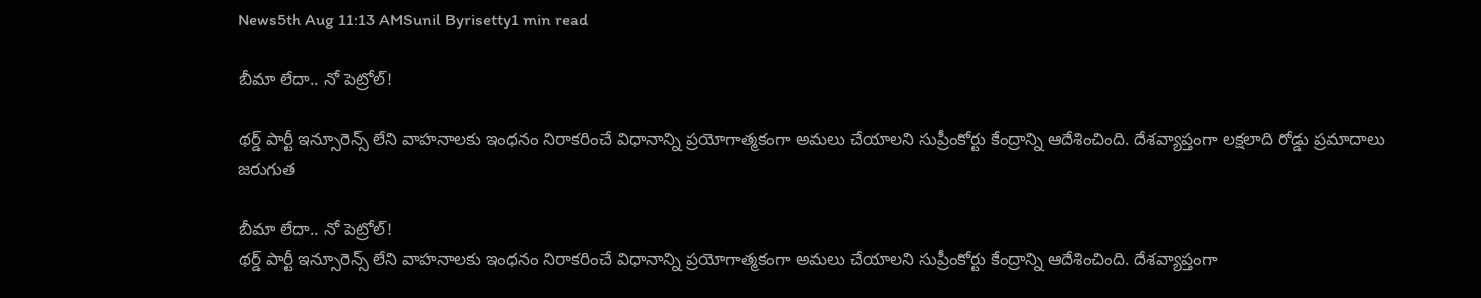News5th Aug 11:13 AMSunil Byrisetty1 min read

బీమా లేదా.. నో పెట్రోల్!

థర్డ్ పార్టీ ఇన్సూరెన్స్ లేని వాహనాలకు ఇంధనం నిరాకరించే విధానాన్ని ప్రయోగాత్మకంగా అమలు చేయాలని సుప్రీంకోర్టు కేంద్రాన్ని ఆదేశించింది. దేశవ్యాప్తంగా లక్షలాది రోడ్డు ప్రమాదాలు జరుగుత

బీమా లేదా.. నో పెట్రోల్!
థర్డ్ పార్టీ ఇన్సూరెన్స్ లేని వాహనాలకు ఇంధనం నిరాకరించే విధానాన్ని ప్రయోగాత్మకంగా అమలు చేయాలని సుప్రీంకోర్టు కేంద్రాన్ని ఆదేశించింది. దేశవ్యాప్తంగా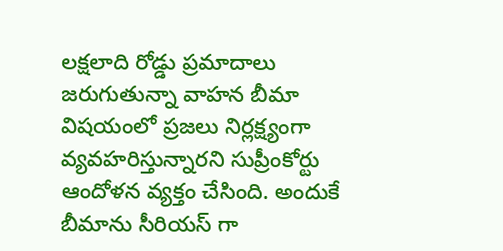లక్షలాది రోడ్డు ప్రమాదాలు జరుగుతున్నా వాహన బీమా విషయంలో ప్రజలు నిర్లక్ష్యంగా వ్యవహరిస్తున్నారని సుప్రీంకోర్టు ఆందోళన వ్యక్తం చేసింది. అందుకే బీమాను సీరియస్ గా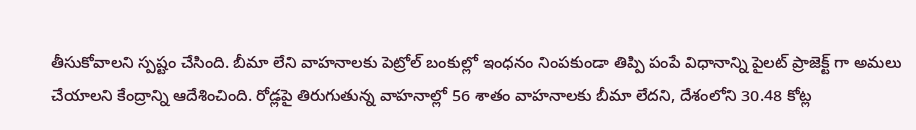తీసుకోవాలని స్పష్టం చేసింది. బీమా లేని వాహనాలకు పెట్రోల్‌ బంకుల్లో ఇంధనం నింపకుండా తిప్పి పంపే విధానాన్ని పైలట్‌ ప్రాజెక్ట్‌ గా అమలు చేయాలని కేంద్రాన్ని ఆదేశించింది. రోడ్లపై తిరుగుతున్న వాహనాల్లో 56 శాతం వాహనాలకు బీమా లేదని, దేశంలోని 30.48 కోట్ల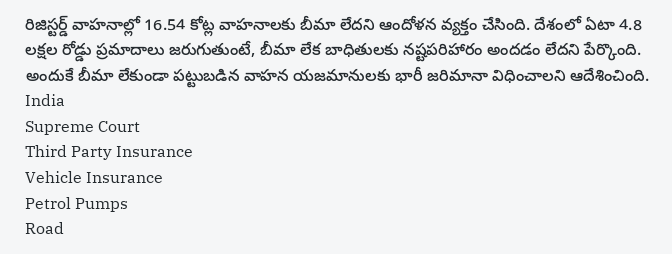రిజిస్టర్డ్‌ వాహనాల్లో 16.54 కోట్ల వాహనాలకు బీమా లేదని ఆందోళన వ్యక్తం చేసింది. దేశంలో ఏటా 4.8 లక్షల రోడ్డు ప్రమాదాలు జరుగుతుంటే, బీమా లేక బాధితులకు నష్టపరిహారం అందడం లేదని పేర్కొంది. అందుకే బీమా లేకుండా పట్టుబడిన వాహన యజమానులకు భారీ జరిమానా విధించాలని ఆదేశించింది.
India
Supreme Court
Third Party Insurance
Vehicle Insurance
Petrol Pumps
Road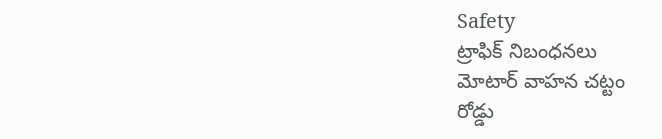Safety
ట్రాఫిక్ నిబంధనలు
మోటార్ వాహన చట్టం
రోడ్డు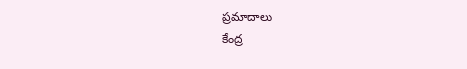ప్రమాదాలు
కేంద్ర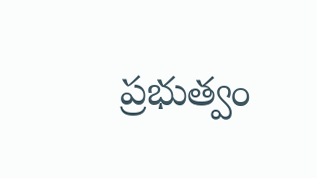ప్రభుత్వం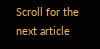Scroll for the next article